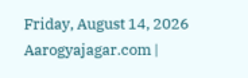Friday, August 14, 2026
Aarogyajagar.com |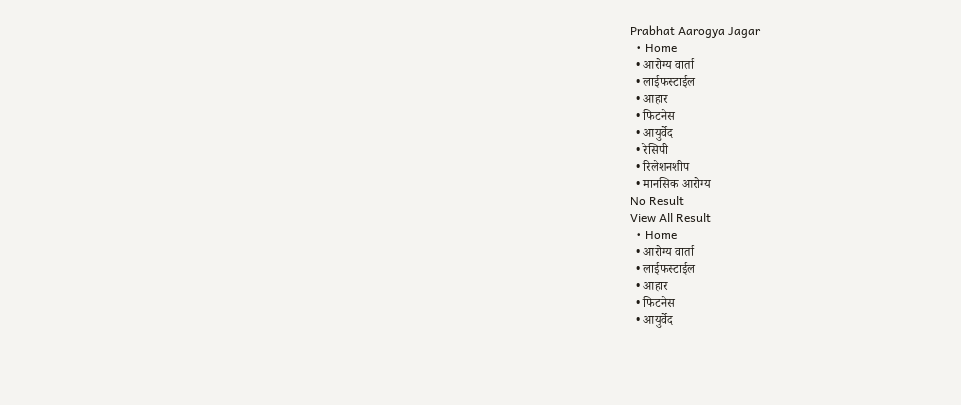Prabhat Aarogya Jagar
  • Home
  • आरोग्य वार्ता
  • लाईफस्टाईल
  • आहार
  • फिटनेस
  • आयुर्वेद
  • रेसिपी
  • रिलेशनशीप
  • मानसिक आरोग्य
No Result
View All Result
  • Home
  • आरोग्य वार्ता
  • लाईफस्टाईल
  • आहार
  • फिटनेस
  • आयुर्वेद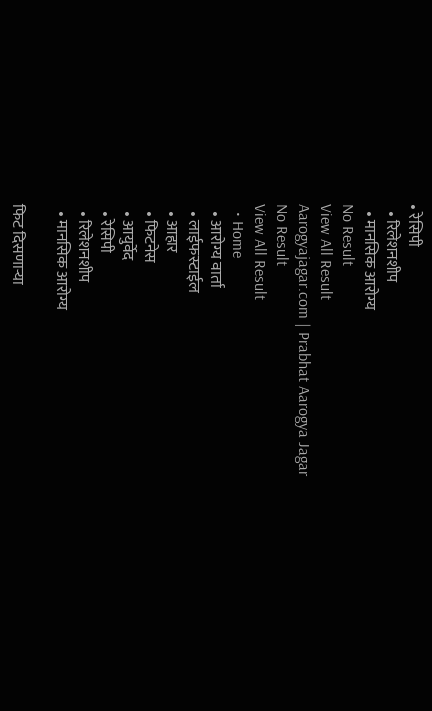• रेसिपी
  • रिलेशनशीप
  • मानसिक आरोग्य
No Result
View All Result
Aarogyajagar.com | Prabhat Aarogya Jagar
No Result
View All Result
  • Home
  • आरोग्य वार्ता
  • लाईफस्टाईल
  • आहार
  • फिटनेस
  • आयुर्वेद
  • रेसिपी
  • रिलेशनशीप
  • मानसिक आरोग्य

फिट दिसणाऱ्या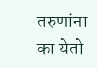तरुणांना का येतो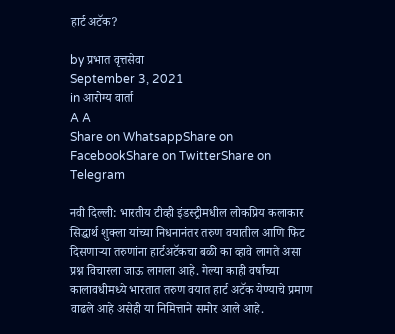हार्ट अटॅक?

by प्रभात वृत्तसेवा
September 3, 2021
in आरोग्य वार्ता
A A
Share on WhatsappShare on FacebookShare on TwitterShare on Telegram

नवी दिल्ली: भारतीय टीव्ही इंडस्ट्रीमधील लोकप्रिय कलाकार सिद्धार्थ शुक्ला यांच्या निधनानंतर तरुण वयातील आणि फिट दिसणाऱ्या तरुणांना हार्टअटॅकचा बळी का व्हावे लागते असा प्रश्न विचारला जाऊ लागला आहे. गेल्या काही वर्षांच्या कालावधीमध्ये भारतात तरुण वयात हार्ट अटॅक येण्याचे प्रमाण वाढले आहे असेही या निमित्ताने समोर आले आहे.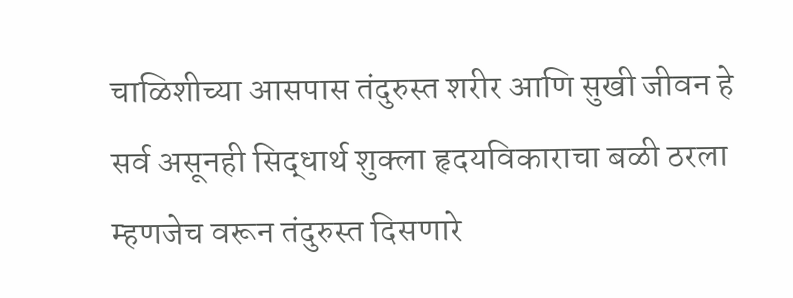चाळिशीच्या आसपास तंदुरुस्त शरीर आणि सुखी जीवन हे सर्व असूनही सिद्धार्थ शुक्ला हृदयविकाराचा बळी ठरला म्हणजेच वरून तंदुरुस्त दिसणारे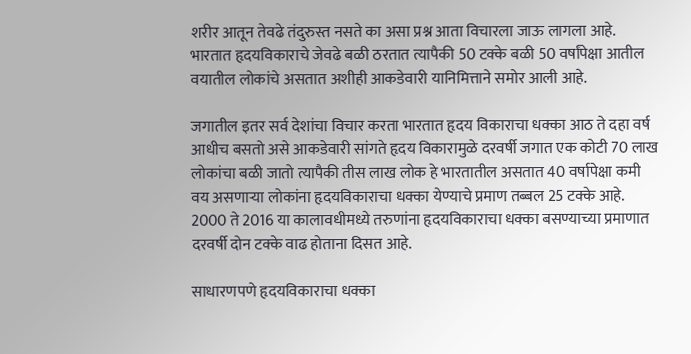शरीर आतून तेवढे तंदुरुस्त नसते का असा प्रश्न आता विचारला जाऊ लागला आहे. भारतात हृदयविकाराचे जेवढे बळी ठरतात त्यापैकी 50 टक्के बळी 50 वर्षांपेक्षा आतील वयातील लोकांचे असतात अशीही आकडेवारी यानिमित्ताने समोर आली आहे.

जगातील इतर सर्व देशांचा विचार करता भारतात हृदय विकाराचा धक्का आठ ते दहा वर्ष आधीच बसतो असे आकडेवारी सांगते हृदय विकारामुळे दरवर्षी जगात एक कोटी 70 लाख लोकांचा बळी जातो त्यापैकी तीस लाख लोक हे भारतातील असतात 40 वर्षापेक्षा कमी वय असणाऱ्या लोकांना हृदयविकाराचा धक्का येण्याचे प्रमाण तब्बल 25 टक्के आहे. 2000 ते 2016 या कालावधीमध्ये तरुणांना हृदयविकाराचा धक्का बसण्याच्या प्रमाणात दरवर्षी दोन टक्के वाढ होताना दिसत आहे.

साधारणपणे हृदयविकाराचा धक्का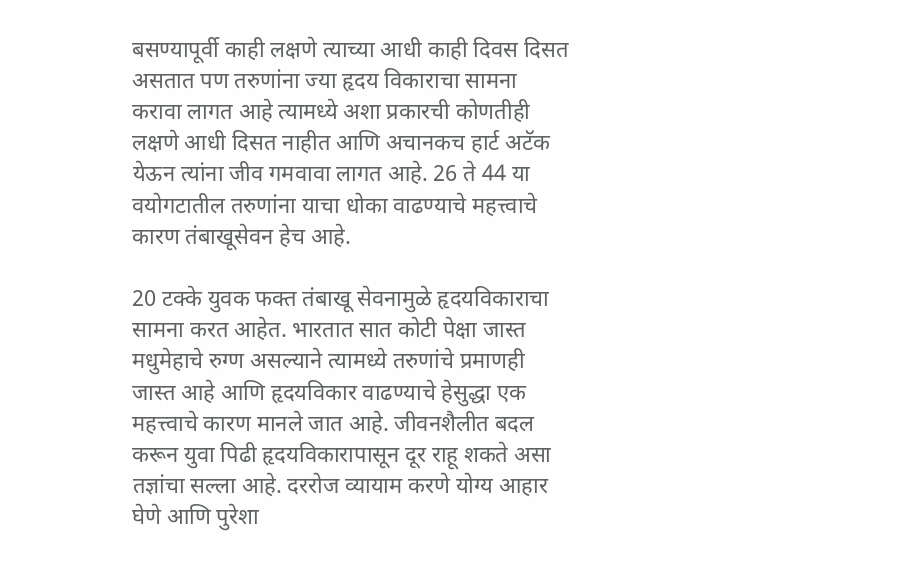बसण्यापूर्वी काही लक्षणे त्याच्या आधी काही दिवस दिसत असतात पण तरुणांना ज्या हृदय विकाराचा सामना करावा लागत आहे त्यामध्ये अशा प्रकारची कोणतीही लक्षणे आधी दिसत नाहीत आणि अचानकच हार्ट अटॅक येऊन त्यांना जीव गमवावा लागत आहे. 26 ते 44 या वयोगटातील तरुणांना याचा धोका वाढण्याचे महत्त्वाचे कारण तंबाखूसेवन हेच आहे.

20 टक्के युवक फक्त तंबाखू सेवनामुळे हृदयविकाराचा सामना करत आहेत. भारतात सात कोटी पेक्षा जास्त मधुमेहाचे रुग्ण असल्याने त्यामध्ये तरुणांचे प्रमाणही जास्त आहे आणि हृदयविकार वाढण्याचे हेसुद्धा एक महत्त्वाचे कारण मानले जात आहे. जीवनशैलीत बदल करून युवा पिढी हृदयविकारापासून दूर राहू शकते असा तज्ञांचा सल्ला आहे. दररोज व्यायाम करणे योग्य आहार घेणे आणि पुरेशा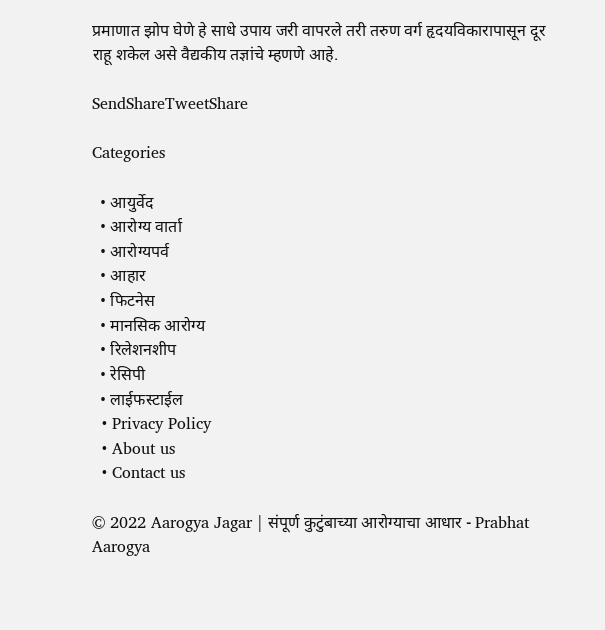प्रमाणात झोप घेणे हे साधे उपाय जरी वापरले तरी तरुण वर्ग हृदयविकारापासून दूर राहू शकेल असे वैद्यकीय तज्ञांचे म्हणणे आहे.

SendShareTweetShare

Categories

  • आयुर्वेद
  • आरोग्य वार्ता
  • आरोग्यपर्व
  • आहार
  • फिटनेस
  • मानसिक आरोग्य
  • रिलेशनशीप
  • रेसिपी
  • लाईफस्टाईल
  • Privacy Policy
  • About us
  • Contact us

© 2022 Aarogya Jagar | संपूर्ण कुटुंबाच्या आरोग्याचा आधार - Prabhat Aarogya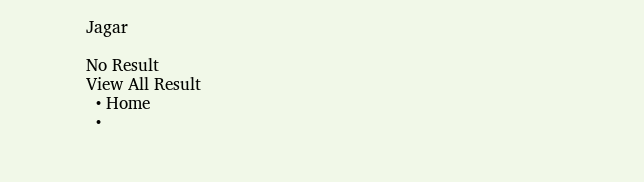Jagar

No Result
View All Result
  • Home
  •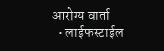आरोग्य वार्ता
  • लाईफस्टाईल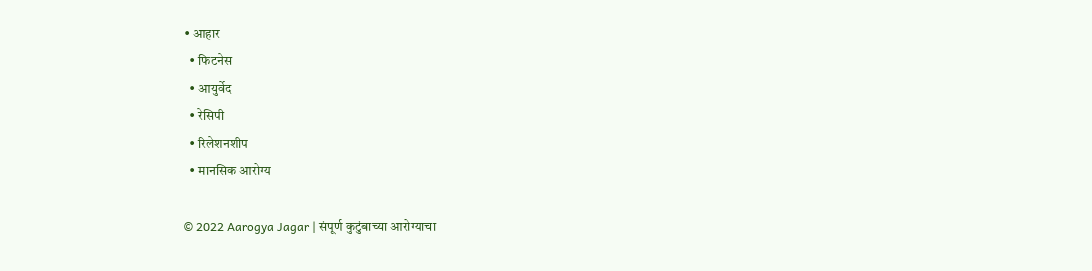• आहार
  • फिटनेस
  • आयुर्वेद
  • रेसिपी
  • रिलेशनशीप
  • मानसिक आरोग्य

© 2022 Aarogya Jagar | संपूर्ण कुटुंबाच्या आरोग्याचा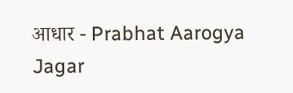आधार - Prabhat Aarogya Jagar